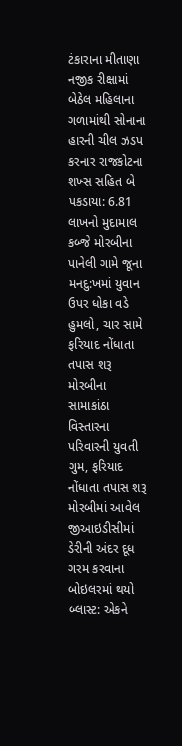ટંકારાના મીતાણા નજીક રીક્ષામાં બેઠેલ મહિલાના ગળામાંથી સોનાના હારની ચીલ ઝડપ કરનાર રાજકોટના શખ્સ સહિત બે પકડાયા: 6.81 લાખનો મુદામાલ કબ્જે મોરબીના પાનેલી ગામે જૂના મનદુ:ખમાં યુવાન ઉપર ધોકા વડે હુમલો, ચાર સામે ફરિયાદ નોંધાતા તપાસ શરૂ મોરબીના સામાકાંઠા વિસ્તારના પરિવારની યુવતી ગુમ, ફરિયાદ નોંધાતા તપાસ શરૂ મોરબીમાં આવેલ જીઆઇડીસીમાં ડેરીની અંદર દૂધ ગરમ કરવાના બોઇલરમાં થયો બ્લાસ્ટ: એકને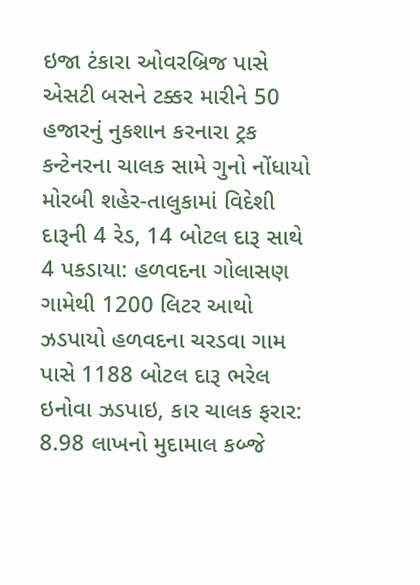ઇજા ટંકારા ઓવરબ્રિજ પાસે એસટી બસને ટક્કર મારીને 50 હજારનું નુકશાન કરનારા ટ્રક કન્ટેનરના ચાલક સામે ગુનો નોંધાયો મોરબી શહેર-તાલુકામાં વિદેશી દારૂની 4 રેડ, 14 બોટલ દારૂ સાથે 4 પકડાયા: હળવદના ગોલાસણ ગામેથી 1200 લિટર આથો ઝડપાયો હળવદના ચરડવા ગામ પાસે 1188 બોટલ દારૂ ભરેલ ઇનોવા ઝડપાઇ, કાર ચાલક ફરાર: 8.98 લાખનો મુદામાલ કબ્જે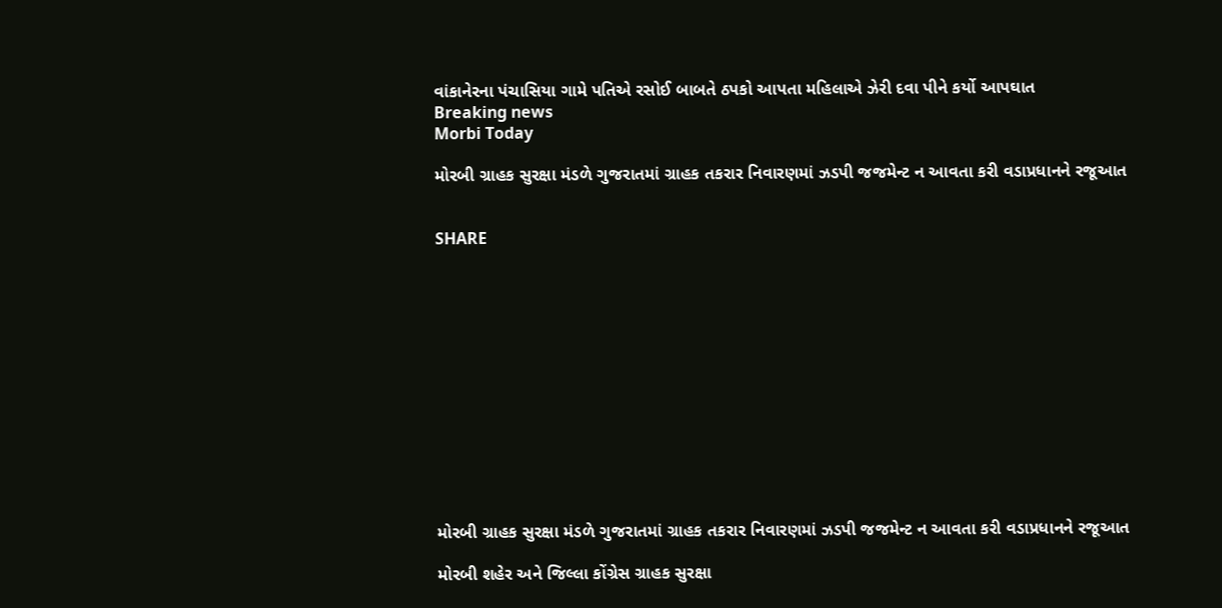વાંકાનેરના પંચાસિયા ગામે પતિએ રસોઈ બાબતે ઠપકો આપતા મહિલાએ ઝેરી દવા પીને કર્યો આપઘાત
Breaking news
Morbi Today

મોરબી ગ્રાહક સુરક્ષા મંડળે ગુજરાતમાં ગ્રાહક તકરાર નિવારણમાં ઝડપી જજમેન્ટ ન આવતા કરી વડાપ્રધાનને રજૂઆત


SHARE













મોરબી ગ્રાહક સુરક્ષા મંડળે ગુજરાતમાં ગ્રાહક તકરાર નિવારણમાં ઝડપી જજમેન્ટ ન આવતા કરી વડાપ્રધાનને રજૂઆત

મોરબી શહેર અને જિલ્લા કોંગ્રેસ ગ્રાહક સુરક્ષા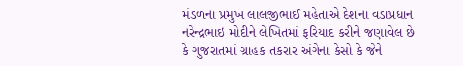મંડળના પ્રમુખ લાલજીભાઈ મહેતાએ દેશના વડાપ્રધાન નરેન્દ્રભાઇ મોદીને લેખિતમાં ફરિયાદ કરીને જણાવેલ છે કે ગુજરાતમાં ગ્રાહક તકરાર અંગેના કેસો કે જેને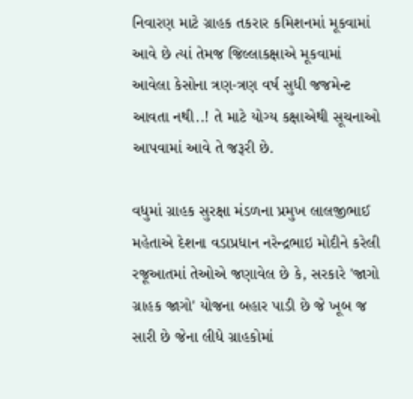નિવારણ માટે ગ્રાહક તકરાર કમિશનમાં મૂકવામાં આવે છે ત્યાં તેમજ જિલ્લાકક્ષાએ મૂકવામાં આવેલા કેસોના ત્રણ-ત્રણ વર્ષ સુધી જજમેન્ટ આવતા નથી..! તે માટે યોગ્ય કક્ષાએથી સૂચનાઓ આપવામાં આવે તે જરૂરી છે.

વધુમાં ગ્રાહક સુરક્ષા મંડળના પ્રમુખ લાલજીભાઈ મહેતાએ દેશના વડાપ્રધાન નરેન્દ્રભાઇ મોદીને કરેલી રજૂઆતમાં તેઓએ જણાવેલ છે કે, સરકારે 'જાગો ગ્રાહક જાગો' યોજના બહાર પાડી છે જે ખૂબ જ સારી છે જેના લીધે ગ્રાહકોમાં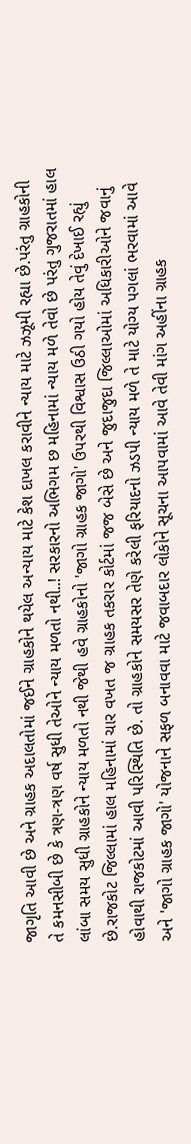જાગૃતિ આવી છે અને ગ્રાહક અદાલતોમાં જઈને ગ્રાહકોને થયેલ અન્યાય માટે કેશ દાખલ કરાવીને ન્યાય માટે ઝઝૂમી રહ્યા છે.પરંતુ ગ્રાહકોની તે કમનસીબી છે કે ત્રણ-ત્રણ વર્ષ સુધી તેઓને ન્યાય મળતો નથી..! સરકારનો અભિગમ છ મહિનામાં ન્યાય મળે તેવો છે પરંતુ ગુજરાતમાં હાલ લાંબા સમય સુધી ગ્રાહકોને ન્યાય મળતો નથી જેથી હવે ગ્રાહકોનો 'જાગો ગ્રાહક જાગો' ઉપરથી વિશ્વાસ ઉઠી ગયો હોય તેવું દેખાઈ રહ્યું છે.રાજકોટ જિલ્લામાં હાલ મહિનામાં ચાર વખત જ ગ્રાહક તકરાર કોર્ટમાં જજ બેસે છે અને જુદાજુદા જિલ્લાઓમાં અધિકારીઓને જવાનું હોવાથી રાજકોટમાં આવી પરિસ્થિતિ છે. તો ગ્રાહકોને સમયસર તેણે કરેલી ફરિયાદનો ઝડપી ન્યાય મળે તે માટે યોગ્ય પગલાં ભરવામાં આવે અને 'જાગો ગ્રાહક જાગો' યોજનાને સફળ બનાવવા માટે જવાબદાર લોકોને સૂચના આપવામાં આવે તેવી માંગ અહીંના ગ્રાહક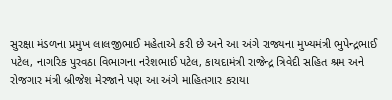સુરક્ષા મંડળના પ્રમુખ લાલજીભાઈ મહેતાએ કરી છે અને આ અંગે રાજ્યના મુખ્યમંત્રી ભુપેન્દ્રભાઈ પટેલ, નાગરિક પુરવઠા વિભાગના નરેશભાઈ પટેલ, કાયદામંત્રી રાજેન્દ્ર ત્રિવેદી સહિત શ્રમ અને રોજગાર મંત્રી બ્રીજેશ મેરજાને પણ આ અંગે માહિતગાર કરાયા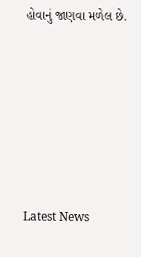હોવાનું જાણવા મળેલ છે.






Latest News